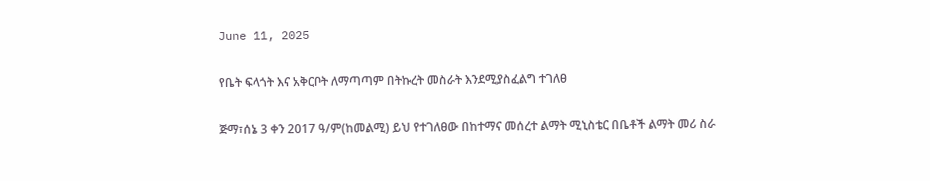June 11, 2025

የቤት ፍላጎት እና አቅርቦት ለማጣጣም በትኩረት መስራት እንደሚያስፈልግ ተገለፀ

ጅማ፣ሰኔ 3 ቀን 2017 ዓ/ም(ከመልሚ) ይህ የተገለፀው በከተማና መሰረተ ልማት ሚኒስቴር በቤቶች ልማት መሪ ስራ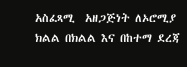አስፈጻሚ  አዘጋጅነት ለኦሮሚያ ክልል በክልል እና በከተማ ደረጃ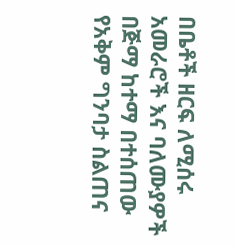በቤቶች ዘርፍ ለሚሰሩ አመራሮች እና ባለሙያዎች  በጅማ ከተማ በተሰጠው  የአቅም ግንባታ ስልጠና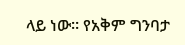ላይ ነው። የአቅም ግንባታ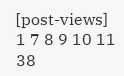[post-views]
1 7 8 9 10 11 38